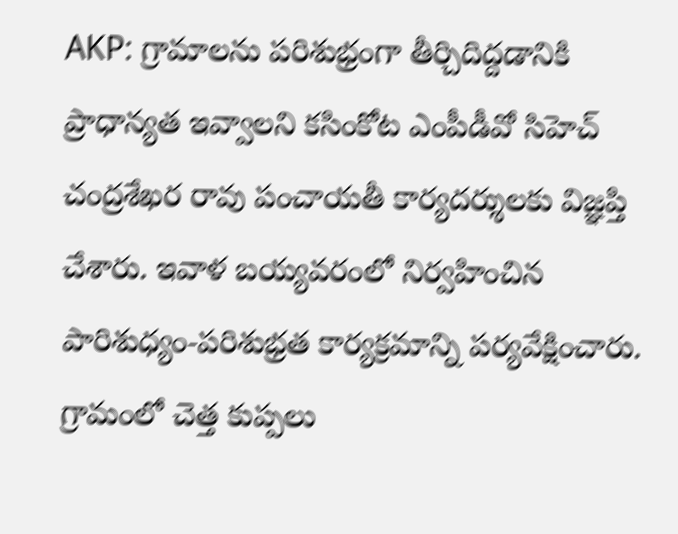AKP: గ్రామాలను పరిశుభ్రంగా తీర్చిదిద్దడానికి ప్రాధాన్యత ఇవ్వాలని కసింకోట ఎంపీడీవో సిహెచ్ చంద్రశేఖర రావు పంచాయతీ కార్యదర్శులకు విజ్ఞప్తి చేశారు. ఇవాళ బయ్యవరంలో నిర్వహించిన పారిశుధ్యం-పరిశుభ్రత కార్యక్రమాన్ని పర్యవేక్షించారు. గ్రామంలో చెత్త కుప్పలు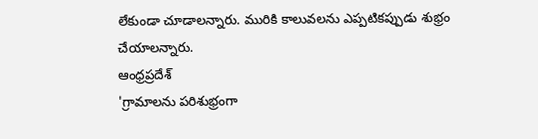లేకుండా చూడాలన్నారు. మురికి కాలువలను ఎప్పటికప్పుడు శుభ్రం చేయాలన్నారు.
ఆంధ్రప్రదేశ్
'గ్రామాలను పరిశుభ్రంగా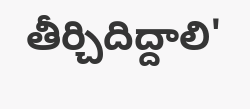తీర్చిదిద్దాలి'